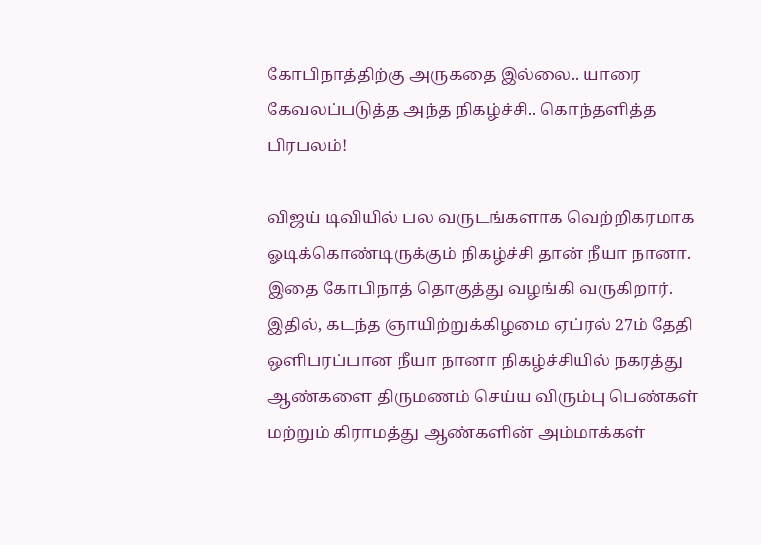கோபிநாத்திற்கு அருகதை இல்லை.. யாரை கேவலப்படுத்த அந்த நிகழ்ச்சி.. கொந்தளித்த பிரபலம்!

விஜய் டிவியில் பல வருடங்களாக வெற்றிகரமாக ஓடிக்கொண்டிருக்கும் நிகழ்ச்சி தான் நீயா நானா. இதை கோபிநாத் தொகுத்து வழங்கி வருகிறார். இதில், கடந்த ஞாயிற்றுக்கிழமை ஏப்ரல் 27ம் தேதி ஒளிபரப்பான நீயா நானா நிகழ்ச்சியில் நகரத்து ஆண்களை திருமணம் செய்ய விரும்பு பெண்கள் மற்றும் கிராமத்து ஆண்களின் அம்மாக்கள்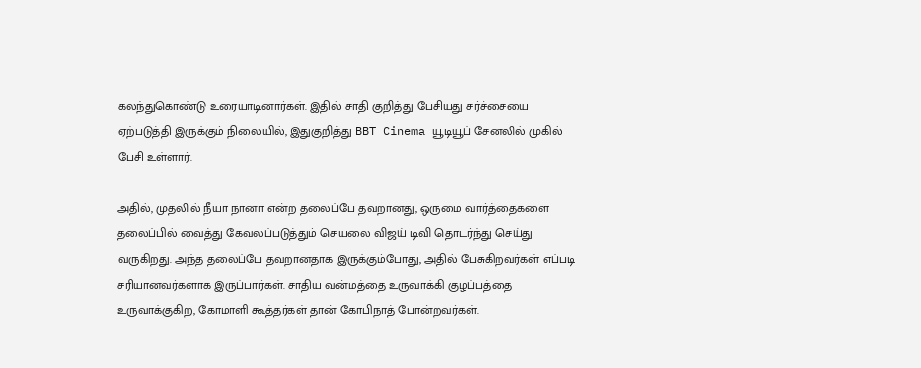கலந்துகொண்டு உரையாடினார்கள். இதில் சாதி குறித்து பேசியது சர்ச்சையை ஏற்படுத்தி இருக்கும் நிலையில், இதுகுறித்து BBT Cinema யூடியூப் சேனலில் முகில் பேசி உள்ளார்.

அதில், முதலில் நீயா நானா என்ற தலைப்பே தவறானது, ஒருமை வார்த்தைகளை தலைப்பில் வைத்து கேவலப்படுத்தும் செயலை விஜய் டிவி தொடர்ந்து செய்து வருகிறது. அந்த தலைப்பே தவறானதாக இருக்கும்போது, அதில் பேசுகிறவர்கள் எப்படி சரியானவர்களாக இருப்பார்கள். சாதிய வன்மத்தை உருவாக்கி குழப்பத்தை உருவாக்குகிற, கோமாளி கூத்தர்கள் தான் கோபிநாத் போன்றவர்கள்.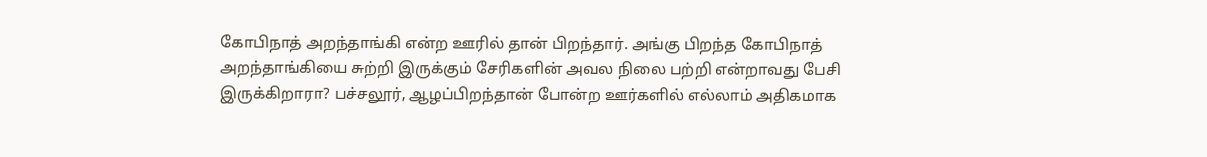கோபிநாத் அறந்தாங்கி என்ற ஊரில் தான் பிறந்தார். அங்கு பிறந்த கோபிநாத் அறந்தாங்கியை சுற்றி இருக்கும் சேரிகளின் அவல நிலை பற்றி என்றாவது பேசி இருக்கிறாரா? பச்சலூர், ஆழப்பிறந்தான் போன்ற ஊர்களில் எல்லாம் அதிகமாக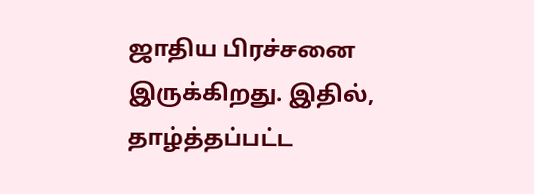ஜாதிய பிரச்சனை இருக்கிறது. இதில், தாழ்த்தப்பட்ட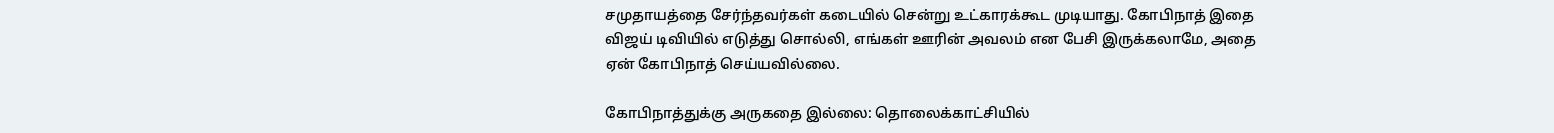சமுதாயத்தை சேர்ந்தவர்கள் கடையில் சென்று உட்காரக்கூட முடியாது. கோபிநாத் இதை விஜய் டிவியில் எடுத்து சொல்லி, எங்கள் ஊரின் அவலம் என பேசி இருக்கலாமே, அதை ஏன் கோபிநாத் செய்யவில்லை.

கோபிநாத்துக்கு அருகதை இல்லை: தொலைக்காட்சியில்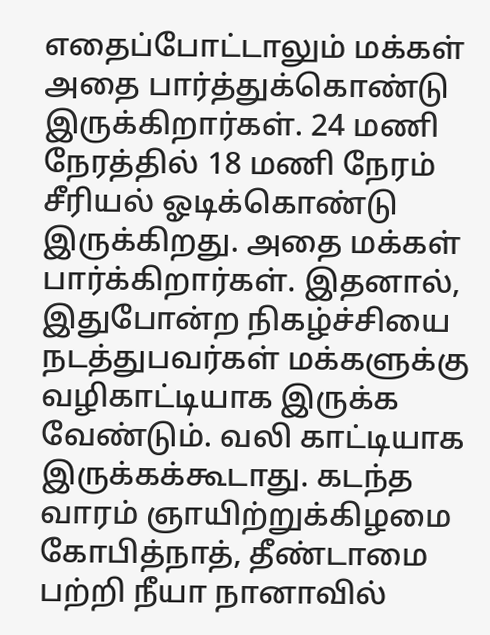எதைப்போட்டாலும் மக்கள் அதை பார்த்துக்கொண்டு இருக்கிறார்கள். 24 மணி நேரத்தில் 18 மணி நேரம் சீரியல் ஓடிக்கொண்டு இருக்கிறது. அதை மக்கள் பார்க்கிறார்கள். இதனால், இதுபோன்ற நிகழ்ச்சியை நடத்துபவர்கள் மக்களுக்கு வழிகாட்டியாக இருக்க வேண்டும். வலி காட்டியாக இருக்கக்கூடாது. கடந்த வாரம் ஞாயிற்றுக்கிழமை கோபித்நாத், தீண்டாமை பற்றி நீயா நானாவில்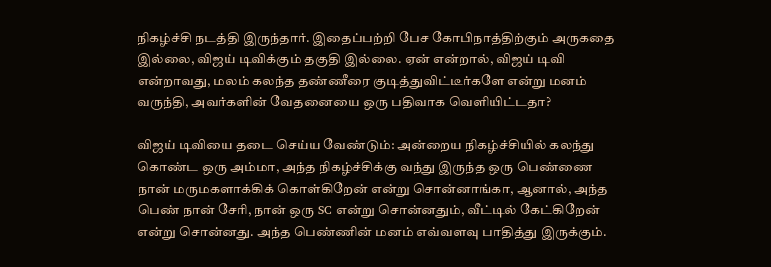நிகழ்ச்சி நடத்தி இருந்தார். இதைப்பற்றி பேச கோபிநாத்திற்கும் அருகதை இல்லை, விஜய் டிவிக்கும் தகுதி இல்லை. ஏன் என்றால், விஜய் டிவி என்றாவது, மலம் கலந்த தண்ணீரை குடித்துவிட்டீர்களே என்று மனம் வருந்தி, அவர்களின் வேதனையை ஒரு பதிவாக வெளியிட்டதா?

விஜய் டிவியை தடை செய்ய வேண்டும்: அன்றைய நிகழ்ச்சியில் கலந்து கொண்ட ஒரு அம்மா, அந்த நிகழ்ச்சிக்கு வந்து இருந்த ஒரு பெண்ணை நான் மருமகளாக்கிக் கொள்கிறேன் என்று சொன்னாங்கா, ஆனால், அந்த பெண் நான் சேரி, நான் ஒரு SC என்று சொன்னதும், வீட்டில் கேட்கிறேன் என்று சொன்னது. அந்த பெண்ணின் மனம் எவ்வளவு பாதித்து இருக்கும்.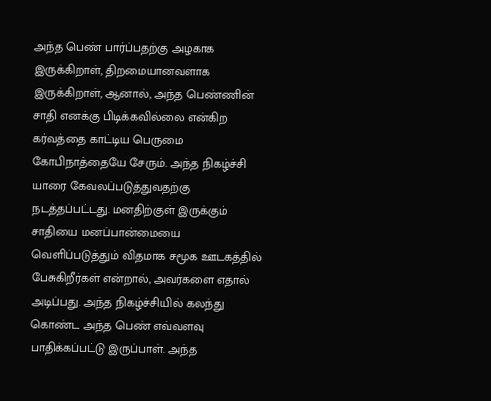அந்த பெண் பார்ப்பதற்கு அழகாக இருக்கிறாள், திறமையானவளாக இருக்கிறாள், ஆனால், அந்த பெண்ணின் சாதி எனக்கு பிடிக்கவில்லை என்கிற கர்வத்தை காட்டிய பெருமை கோபிநாத்தையே சேரும். அந்த நிகழ்ச்சி யாரை கேவலப்படுத்துவதற்கு நடத்தப்பட்டது. மனதிற்குள் இருக்கும் சாதியை மனப்பான்மையை வெளிப்படுத்தும் விதமாக சமூக ஊடகத்தில் பேசுகிறீர்கள் என்றால், அவர்களை எதால் அடிப்பது. அந்த நிகழ்ச்சியில் கலந்து கொண்ட அந்த பெண் எவ்வளவு பாதிக்கப்பட்டு இருப்பாள். அந்த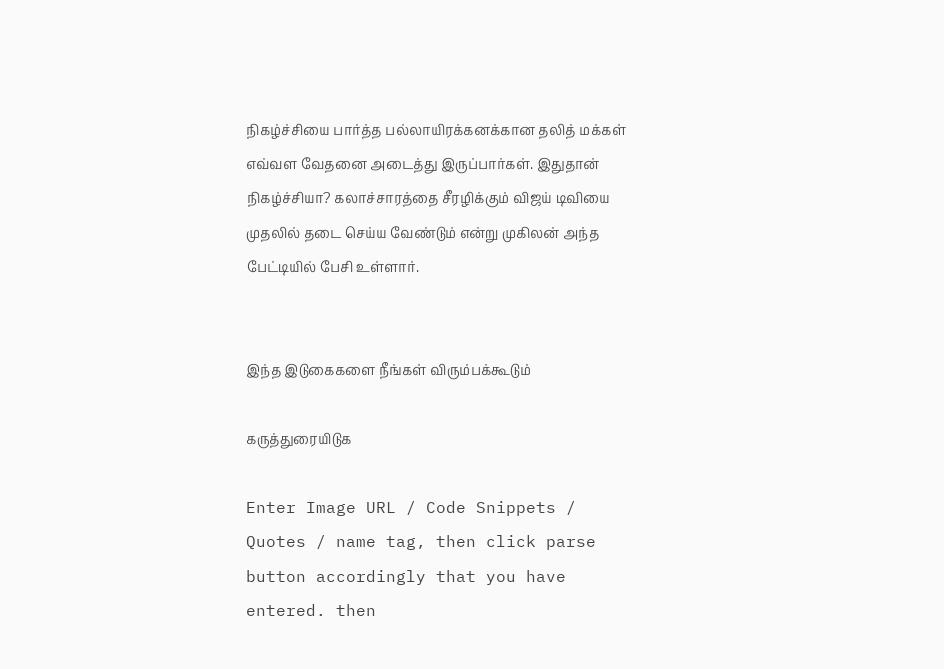நிகழ்ச்சியை பார்த்த பல்லாயிரக்கனக்கான தலித் மக்கள் எவ்வள வேதனை அடைத்து இருப்பார்கள். இதுதான் நிகழ்ச்சியா? கலாச்சாரத்தை சீரழிக்கும் விஜய் டிவியை முதலில் தடை செய்ய வேண்டும் என்று முகிலன் அந்த பேட்டியில் பேசி உள்ளார்.


இந்த இடுகைகளை நீங்கள் விரும்பக்கூடும்

கருத்துரையிடுக

Enter Image URL / Code Snippets / Quotes / name tag, then click parse button accordingly that you have entered. then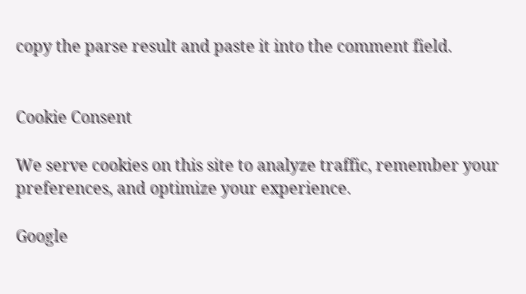copy the parse result and paste it into the comment field.


Cookie Consent

We serve cookies on this site to analyze traffic, remember your preferences, and optimize your experience.

Google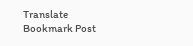Translate
Bookmark Post